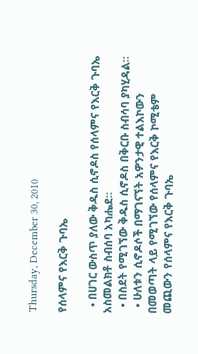Thursday, December 30, 2010

የሰላምና የእርቅ ጉባኤ

  • በሀገር ውስጥ ያለው ቅዱስ ሲኖዶስ የሰላምና የእርቅ ጉባኤ አስመልክቶ ስብሰባ አካሔደ።
  • በስደት የሚገኘው ቅዱስ ሲኖዶስ በቅርቡ ስብሳባ ያካሂዳል።
  • ሁለቱን ሲኖዶሶች በማገናኘት አዎንታዊ ተልእኮውን በመወጣት ላይ የሚገኘው የሰላምና የእርቅ ኮሚቴም መጪውን የሰላምና የእርቅ ጉባኤ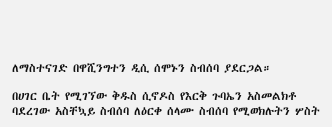ለማስተናገድ በዋሺንግተን ዲሲ ሰሞኑን ስብሰባ ያደርጋል።

በሀገር ቤት የሚገኘው ቅዱስ ሲኖዶስ የእርቅ ጉባኤን አስመልክቶ ባደረገው አስቸኳይ ስብሰባ ለዕርቀ ሰላሙ ስብሰባ የሚወክሉትን ሦስት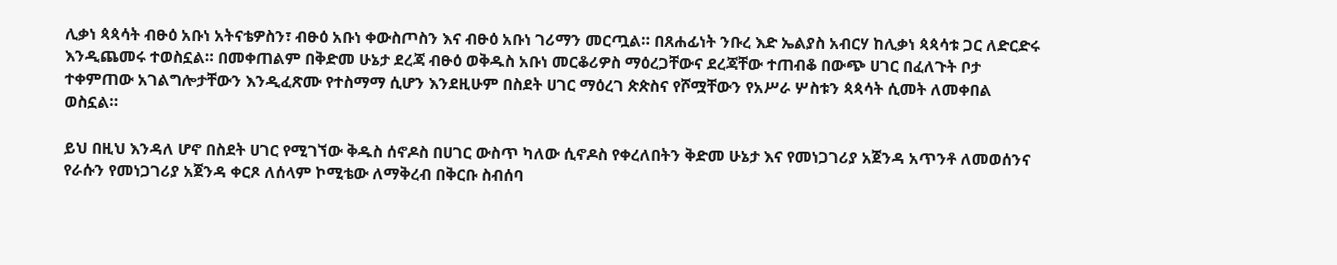ሊቃነ ጳጳሳት ብፁዕ አቡነ አትናቴዎስን፣ ብፁዕ አቡነ ቀውስጦስን እና ብፁዕ አቡነ ገሪማን መርጧል። በጸሐፊነት ንቡረ እድ ኤልያስ አብርሃ ከሊቃነ ጳጳሳቱ ጋር ለድርድሩ እንዲጨመሩ ተወስኗል። በመቀጠልም በቅድመ ሁኔታ ደረጃ ብፁዕ ወቅዱስ አቡነ መርቆሪዎስ ማዕረጋቸውና ደረጃቸው ተጠብቆ በውጭ ሀገር በፈለጉት ቦታ ተቀምጠው አገልግሎታቸውን እንዲፈጽሙ የተስማማ ሲሆን እንደዚሁም በስደት ሀገር ማዕረገ ጵጵስና የሾሟቸውን የአሥራ ሦስቱን ጳጳሳት ሲመት ለመቀበል ወስኗል።

ይህ በዚህ እንዳለ ሆኖ በስደት ሀገር የሚገኘው ቅዱስ ሰኖዶስ በሀገር ውስጥ ካለው ሲኖዶስ የቀረለበትን ቅድመ ሁኔታ እና የመነጋገሪያ አጀንዳ አጥንቶ ለመወሰንና የራሱን የመነጋገሪያ አጀንዳ ቀርጾ ለሰላም ኮሚቴው ለማቅረብ በቅርቡ ስብሰባ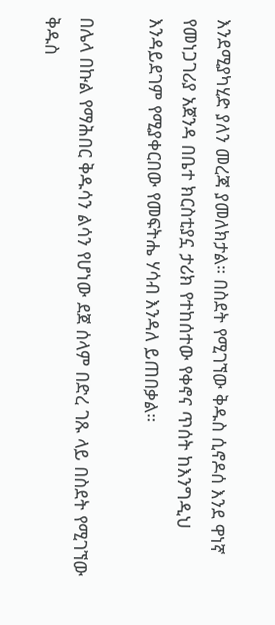እንደሚያካሂድ ያለን መረጃ ያመለክታል። በስደት የሚገኘው ቅዱስ ሲኖዶሰ እንደ ዋነኛ የመነጋገሪያ አጀንዳ በቤተ ክርስቲያኗ ታሪክ የተከሰተው የቀኖና ጥሰት ከእንግዲህ እንዳይደገም የሚያቀርበው የመፍትሔ ሃሳብ እንዳለ ይጠበቃል።

በሌላ በኩል የማሕበር ቅዱሳን ልሳን የሆነው ደጀ ሰላም በድረ ገጹ ላይ በስደት የሚገኘው ቅዱስ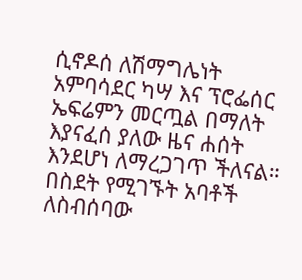ሲኖዶሰ ለሽማግሌነት አምባሳደር ካሣ እና ፕሮፌሰር ኤፍሬምን መርጧል በማለት እያናፈሰ ያለው ዜና ሐሰት እንደሆነ ለማረጋገጥ ችለናል። በስደት የሚገኙት አባቶች ለስብሰባው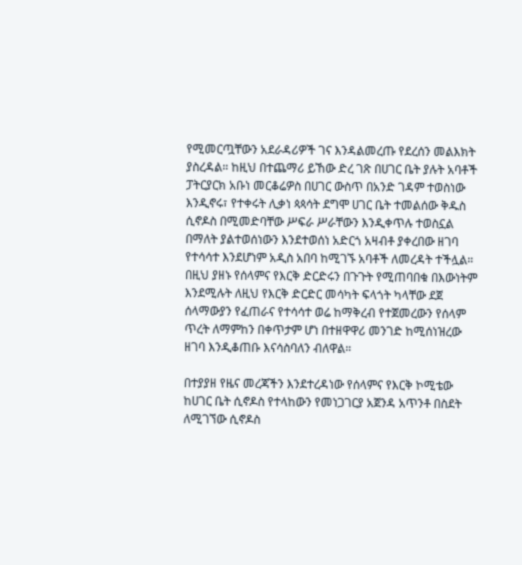የሚመርጧቸውን አደራዳሪዎች ገና እንዳልመረጡ የደረሰን መልእክት ያስረዳል። ከዚህ በተጨማሪ ይኸው ድረ ገጽ በሀገር ቤት ያሉት አባቶች ፓትርያርክ አቡነ መርቆሬዎስ በሀገር ውስጥ በአንድ ገዳም ተወስነው እንዲኖሩ፣ የተቀሩት ሊቃነ ጳጳሳት ደግሞ ሀገር ቤት ተመልሰው ቅዱስ ሲኖዶስ በሚመድባቸው ሥፍራ ሥራቸውን እንዲቀጥሉ ተወስኗል በማለት ያልተወሰነውን እንደተወሰነ አድርጎ አዛብቶ ያቀረበው ዘገባ የተሳሳተ እንደሆነም አዲስ አበባ ከሚገኙ አባቶች ለመረዳት ተችሏል። በዚህ ያዘኑ የሰላምና የእርቅ ድርድሩን በጉጉት የሚጠባበቁ በእውነትም እንደሚሉት ለዚህ የእርቅ ድርድር መሳካት ፍላጎት ካላቸው ደጀ ሰላማውያን የፈጠራና የተሳሳተ ወሬ ከማቅረብ የተጀመረውን የሰላም ጥረት ለማምከን በቀጥታም ሆነ በተዘዋዋሪ መንገድ ከሚሰነዝረው ዘገባ እንዲቆጠቡ እናሳስባለን ብለዋል።

በተያያዘ የዜና መረጃችን እንደተረዳነው የሰላምና የእርቅ ኮሚቴው ከሀገር ቤት ሲኖዶስ የተላከውን የመነጋገርያ አጀንዳ አጥንቶ በስደት ለሚገኘው ሲኖዶስ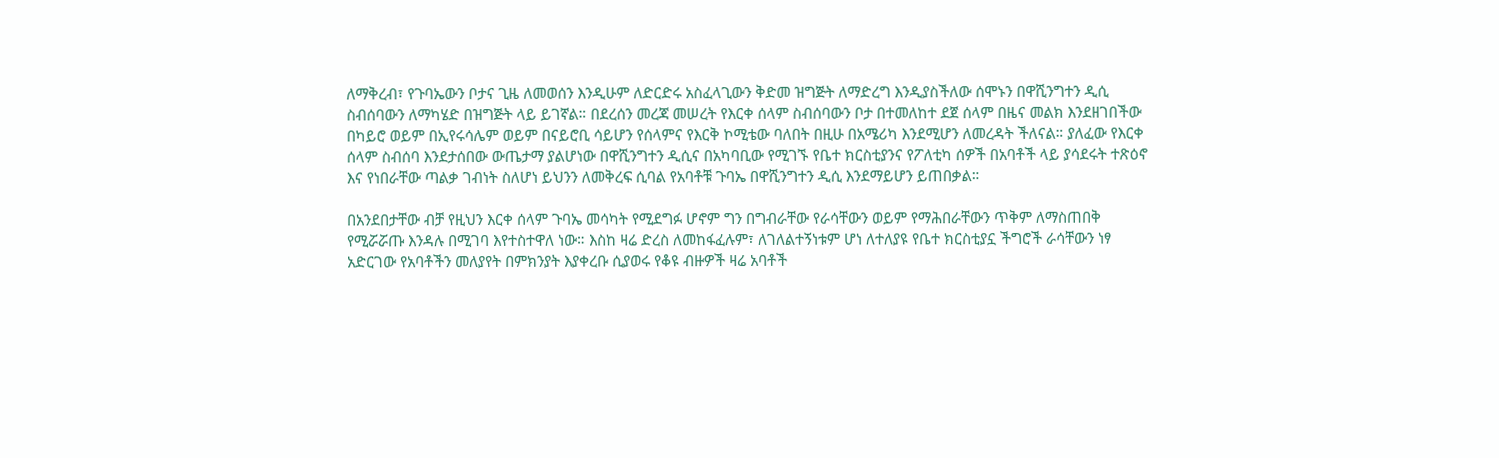ለማቅረብ፣ የጉባኤውን ቦታና ጊዜ ለመወሰን እንዲሁም ለድርድሩ አስፈላጊውን ቅድመ ዝግጅት ለማድረግ እንዲያስችለው ሰሞኑን በዋሺንግተን ዲሲ ስብሰባውን ለማካሄድ በዝግጅት ላይ ይገኛል። በደረሰን መረጃ መሠረት የእርቀ ሰላም ስብሰባውን ቦታ በተመለከተ ደጀ ሰላም በዜና መልክ እንደዘገበችው በካይሮ ወይም በኢየሩሳሌም ወይም በናይሮቢ ሳይሆን የሰላምና የእርቅ ኮሚቴው ባለበት በዚሁ በአሜሪካ እንደሚሆን ለመረዳት ችለናል። ያለፈው የእርቀ ሰላም ስብሰባ እንደታሰበው ውጤታማ ያልሆነው በዋሺንግተን ዲሲና በአካባቢው የሚገኙ የቤተ ክርስቲያንና የፖለቲካ ሰዎች በአባቶች ላይ ያሳደሩት ተጽዕኖ እና የነበራቸው ጣልቃ ገብነት ስለሆነ ይህንን ለመቅረፍ ሲባል የአባቶቹ ጉባኤ በዋሺንግተን ዲሲ እንደማይሆን ይጠበቃል።

በአንደበታቸው ብቻ የዚህን እርቀ ሰላም ጉባኤ መሳካት የሚደግፉ ሆኖም ግን በግብራቸው የራሳቸውን ወይም የማሕበራቸውን ጥቅም ለማስጠበቅ የሚሯሯጡ እንዳሉ በሚገባ እየተስተዋለ ነው። እስከ ዛሬ ድረስ ለመከፋፈሉም፣ ለገለልተኝነቱም ሆነ ለተለያዩ የቤተ ክርስቲያኗ ችግሮች ራሳቸውን ነፃ አድርገው የአባቶችን መለያየት በምክንያት እያቀረቡ ሲያወሩ የቆዩ ብዙዎች ዛሬ አባቶች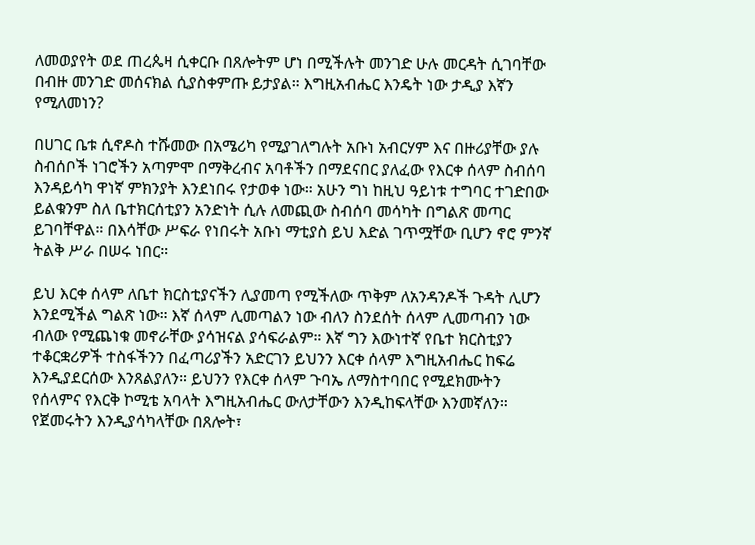ለመወያየት ወደ ጠረጴዛ ሲቀርቡ በጸሎትም ሆነ በሚችሉት መንገድ ሁሉ መርዳት ሲገባቸው በብዙ መንገድ መሰናክል ሲያስቀምጡ ይታያል። እግዚአብሔር እንዴት ነው ታዲያ እኛን የሚለመነን?

በሀገር ቤቱ ሲኖዶስ ተሹመው በአሜሪካ የሚያገለግሉት አቡነ አብርሃም እና በዙሪያቸው ያሉ ስብሰቦች ነገሮችን አጣምሞ በማቅረብና አባቶችን በማደናበር ያለፈው የእርቀ ሰላም ስብሰባ እንዳይሳካ ዋነኛ ምክንያት እንደነበሩ የታወቀ ነው። አሁን ግነ ከዚህ ዓይነቱ ተግባር ተገድበው ይልቁንም ስለ ቤተክርሰቲያን አንድነት ሲሉ ለመጪው ስብሰባ መሳካት በግልጽ መጣር ይገባቸዋል። በእሳቸው ሥፍራ የነበሩት አቡነ ማቲያስ ይህ እድል ገጥሟቸው ቢሆን ኖሮ ምንኛ ትልቅ ሥራ በሠሩ ነበር።

ይህ እርቀ ሰላም ለቤተ ክርስቲያናችን ሊያመጣ የሚችለው ጥቅም ለአንዳንዶች ጉዳት ሊሆን እንደሚችል ግልጽ ነው። እኛ ሰላም ሊመጣልን ነው ብለን ስንደሰት ሰላም ሊመጣብን ነው ብለው የሚጨነቁ መኖራቸው ያሳዝናል ያሳፍራልም። እኛ ግን እውነተኛ የቤተ ክርስቲያን ተቆርቋሪዎች ተስፋችንን በፈጣሪያችን አድርገን ይህንን እርቀ ሰላም እግዚአብሔር ከፍሬ እንዲያደርሰው እንጸልያለን። ይህንን የእርቀ ሰላም ጉባኤ ለማስተባበር የሚደክሙትን የሰላምና የእርቅ ኮሚቴ አባላት እግዚአብሔር ውለታቸውን እንዲከፍላቸው እንመኛለን። የጀመሩትን እንዲያሳካላቸው በጸሎት፣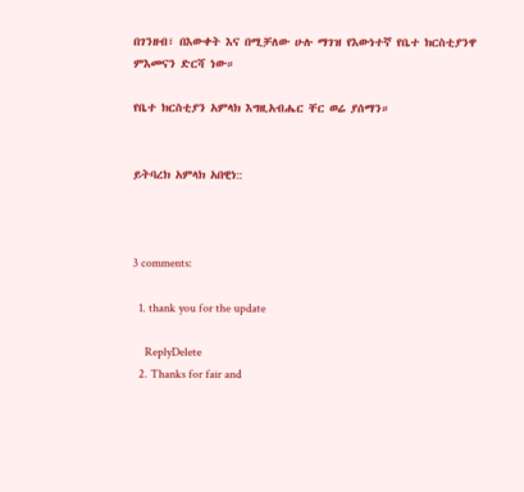በገንዘብ፣ በእውቀት እና በሚቻለው ሁሉ ማገዝ የእውነተኛ የቤተ ክርስቲያንዋ ምእመናን ድርሻ ነው።

የቤተ ክርስቲያን አምላክ እግዚአብሔር ቸር ወሬ ያሰማን።


ይትባረክ አምላክ አበዊነ::



3 comments:

  1. thank you for the update

    ReplyDelete
  2. Thanks for fair and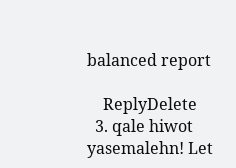balanced report

    ReplyDelete
  3. qale hiwot yasemalehn! Let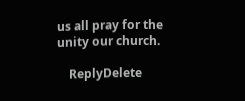us all pray for the unity our church.

    ReplyDelete